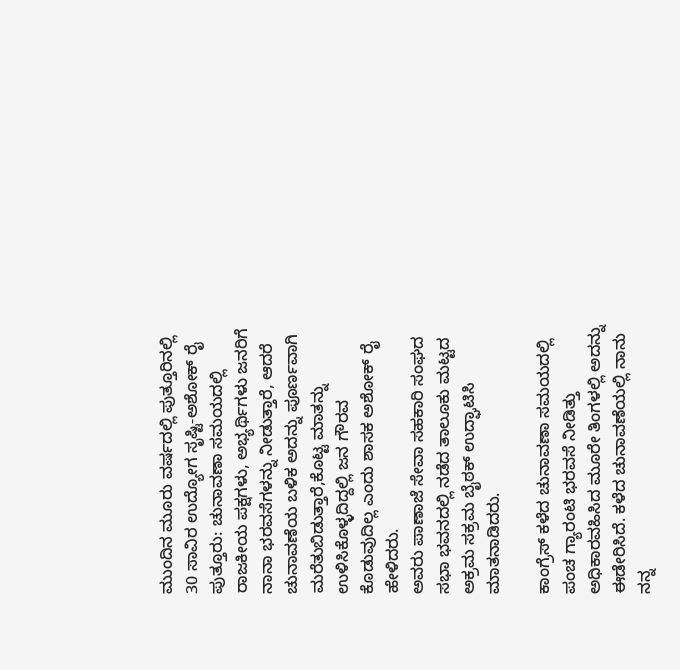ಮುಂದಿನ ಮೂರು ವರ್ಷದಲ್ಲಿ ಪುತ್ತೂರಿನಲ್ಲಿ 30 ಸಾವಿರ ಉದ್ಯೋಗ ಸೃಷ್ಟಿ-ಅಶೋಕ್ ರೈ
ಪುತ್ತೂರು: ಚುನಾವಣಾ ಸಮಯದಲ್ಲಿ ರಾಜಕೀಯ ಪಕ್ಷಗಳು, ಅಭ್ಯರ್ಥಿಗಳು ಜನರಿಗೆ ನಾನಾ ಭರವಸೆಗಳನ್ನು ನೀಡುತ್ತಾರೆ, ಆದರೆ ಚುನಾವಣೆಯ ಬಳಿಕ ಅದನ್ನು ಪೂರ್ಣವಾಗಿ ಮರೆತುಬಿಡುತ್ತಾರೆ,ಕೊಟ್ಟ ಮಾತನ್ನು ಉಳಿಸಿಕೊಳ್ಳದಿದ್ದಲ್ಲಿ ಜನ ಗೌರವ ಕೊಡುವುದಿಲ್ಲ ಎಂದು ಶಾಸಕ ಅಶೋಕ್ ರೈ ಹೇಳಿದರು.
ಅವರು ಪಾಣಾಜೆ ಸೇವಾ ಸಹಕಾರಿ ಸಂಘದ ಸಭಾ ಭವನದಲ್ಲಿ ನಡೆದ ತಾಲೂಕು ಮಟ್ಟದ ಅಕ್ರಮ ಸಕ್ರಮ ಬೈಠಕ್ ಉದ್ಘಾಟಿಸಿ ಮಾತನಾಡಿದರು.

ಕಾಂಗ್ರೆಸ್ ಕಳೆದ ಚುನಾವಣಾ ಸಮಯದಲ್ಲಿ ಪಂಚ ಗ್ಯಾರಂಟಿ ಭರವಸೆ ನೀಡಿತ್ತು ಅಧಿಕಾರವಹಿಸಿದ ಮೂರೇ ತಿಂಗಳಲ್ಲಿ ಅದನ್ನು ಈಡೇರಿಸಿದೆ. ಕಳೆದ ಚುನಾವಣೆಯಲ್ಲಿ ನಾನು ನನ್ನ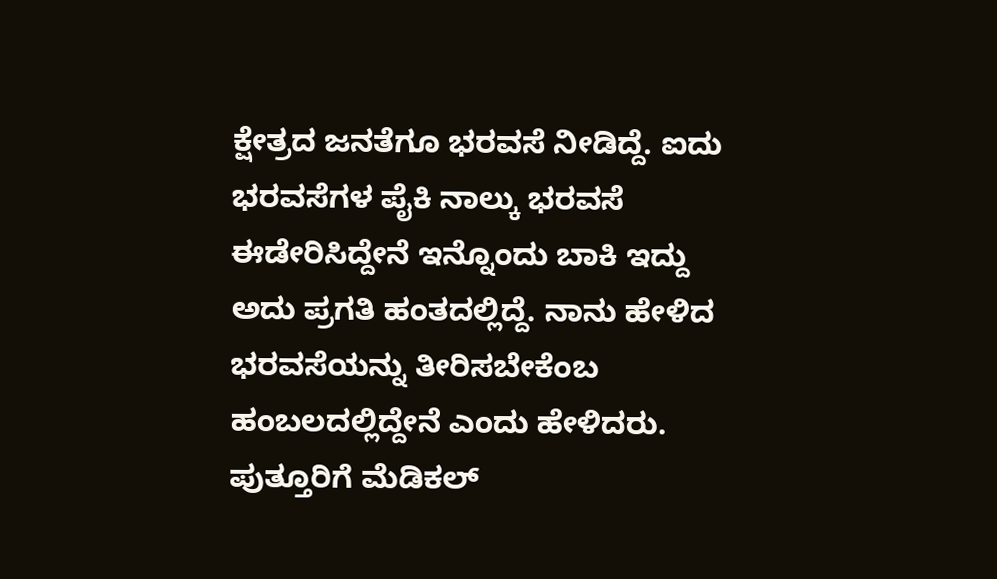ಕ್ಷೇತ್ರದ ಜನತೆಗೂ ಭರವಸೆ ನೀಡಿದ್ದೆ. ಐದು ಭರವಸೆಗಳ ಪೈಕಿ ನಾಲ್ಕು ಭರವಸೆ ಈಡೇರಿಸಿದ್ದೇನೆ ಇನ್ನೊಂದು ಬಾಕಿ ಇದ್ದು ಅದು ಪ್ರಗತಿ ಹಂತದಲ್ಲಿದ್ದೆ. ನಾನು ಹೇಳಿದ ಭರವಸೆಯನ್ನು ತೀರಿಸಬೇಕೆಂಬ ಹಂಬಲದಲ್ಲಿದ್ದೇನೆ ಎಂದು ಹೇಳಿದರು. ಪುತ್ತೂರಿಗೆ ಮೆಡಿಕಲ್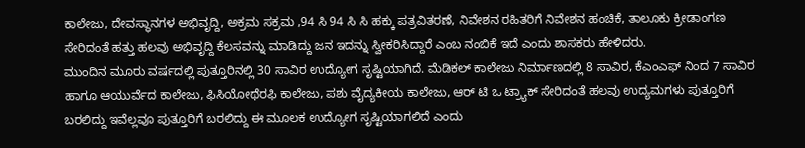ಕಾಲೇಜು, ದೇವಸ್ಥಾನಗಳ ಅಭಿವೃದ್ದಿ, ಅಕ್ರಮ ಸಕ್ರಮ ,94 ಸಿ 94 ಸಿ ಸಿ ಹಕ್ಕು ಪತ್ರವಿತರಣೆ, ನಿವೇಶನ ರಹಿತರಿಗೆ ನಿವೇಶನ ಹಂಚಿಕೆ, ತಾಲೂಕು ಕ್ರೀಡಾಂಗಣ ಸೇರಿದಂತೆ ಹತ್ತು ಹಲವು ಅಭಿವೃದ್ದಿ ಕೆಲಸವನ್ನು ಮಾಡಿದ್ದು ಜನ ಇದನ್ನು ಸ್ವೀಕರಿಸಿದ್ದಾರೆ ಎಂಬ ನಂಬಿಕೆ ಇದೆ ಎಂದು ಶಾಸಕರು ಹೇಳಿದರು.
ಮುಂದಿನ ಮೂರು ವರ್ಷದಲ್ಲಿ ಪುತ್ತೂರಿನಲ್ಲಿ 30 ಸಾವಿರ ಉದ್ಯೋಗ ಸೃಷ್ಟಿಯಾಗಿದೆ. ಮೆಡಿಕಲ್ ಕಾಲೇಜು ನಿರ್ಮಾಣದಲ್ಲಿ 8 ಸಾವಿರ, ಕೆಎಂಎಫ್ ನಿಂದ 7 ಸಾವಿರ ಹಾಗೂ ಆಯುರ್ವೆದ ಕಾಲೇಜು, ಫಿಸಿಯೋಥೆರಫಿ ಕಾಲೇಜು, ಪಶು ವೈದ್ಯಕೀಯ ಕಾಲೇಜು, ಆರ್ ಟಿ ಒ ಟ್ರ್ಯಾಕ್ ಸೇರಿದಂತೆ ಹಲವು ಉದ್ಯಮಗಳು ಪುತ್ತೂರಿಗೆ ಬರಲಿದ್ದು ಇವೆಲ್ಲವೂ ಪುತ್ತೂರಿಗೆ ಬರಲಿದ್ದು ಈ ಮೂಲಕ ಉದ್ಯೋಗ ಸೃಷ್ಟಿಯಾಗಲಿದೆ ಎಂದು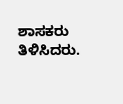ಶಾಸಕರು ತಿಳಿಸಿದರು.